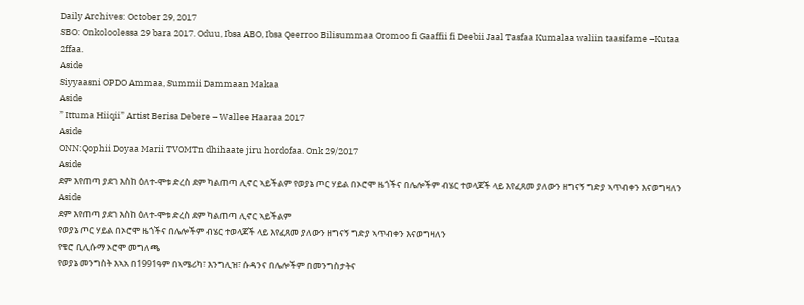Daily Archives: October 29, 2017
SBO: Onkoloolessa 29 bara 2017. Oduu, Ibsa ABO, Ibsa Qeerroo Bilisummaa Oromoo fi Gaaffii fi Deebii Jaal Tasfaa Kumalaa waliin taasifame –Kutaa 2ffaa.
Aside
Siyyaasni OPDO Ammaa, Summii Dammaan Makaa
Aside
” Ittuma Hiiqii” Artist Berisa Debere – Wallee Haaraa 2017
Aside
ONN:Qophii Doyaa Marii TVOMTn dhihaate jiru hordofaa. Onk 29/2017
Aside
ደም እየጠጣ ያደገ እስከ ዕለተ-ሞቱ ድረስ ደም ካልጠጣ ሊኖር ኣይችልም የወያኔ ጦር ሃይል በኦሮሞ ዜጎችና በሌሎችም ብሄር ተወላጆች ላይ እየፈጸመ ያለውን ዘግናኝ ግድያ ኣጥብቀን እናወግዛለን
Aside
ደም እየጠጣ ያደገ እስከ ዕለተ-ሞቱ ድረስ ደም ካልጠጣ ሊኖር ኣይችልም
የወያኔ ጦር ሃይል በኦሮሞ ዜጎችና በሌሎችም ብሄር ተወላጆች ላይ እየፈጸመ ያለውን ዘግናኝ ግድያ ኣጥብቀን እናወግዛለን
የቄሮ ቢሊሱማ ኦሮሞ መግለጫ
የወያኔ መንግስት እኣአ በ1991ዓም በኣሜሪካ፣ እንግሊዝ፣ ሱዳንና በሌሎችም በመንግስታትና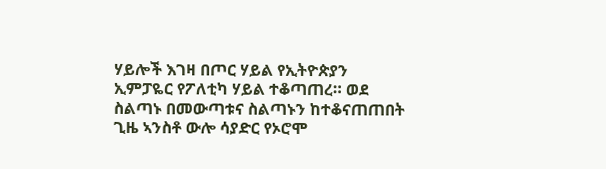ሃይሎች እገዛ በጦር ሃይል የኢትዮጵያን ኢምፓዬር የፖለቲካ ሃይል ተቆጣጠረ። ወደ ስልጣኑ በመውጣቱና ስልጣኑን ከተቆናጠጠበት ጊዜ ኣንስቶ ውሎ ሳያድር የኦሮሞ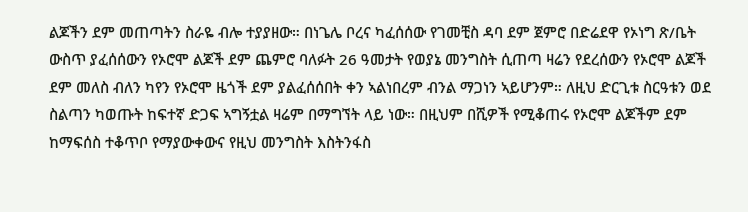ልጆችን ደም መጠጣትን ስራዬ ብሎ ተያያዘው። በነጌሌ ቦረና ካፈሰሰው የገመቺስ ዳባ ደም ጀምሮ በድሬደዋ የኦነግ ጽ/ቤት ውስጥ ያፈሰሰውን የኦሮሞ ልጆች ደም ጨምሮ ባለፉት 26 ዓመታት የወያኔ መንግስት ሲጠጣ ዛሬን የደረሰውን የኦሮሞ ልጆች ደም መለስ ብለን ካየን የኦሮሞ ዜጎች ደም ያልፈሰሰበት ቀን ኣልነበረም ብንል ማጋነን ኣይሆንም። ለዚህ ድርጊቱ ስርዓቱን ወደ ስልጣን ካወጡት ከፍተኛ ድጋፍ ኣግኝቷል ዛሬም በማግኘት ላይ ነው። በዚህም በሺዎች የሚቆጠሩ የኦሮሞ ልጆችም ደም ከማፍሰስ ተቆጥቦ የማያውቀውና የዚህ መንግስት እስትንፋስ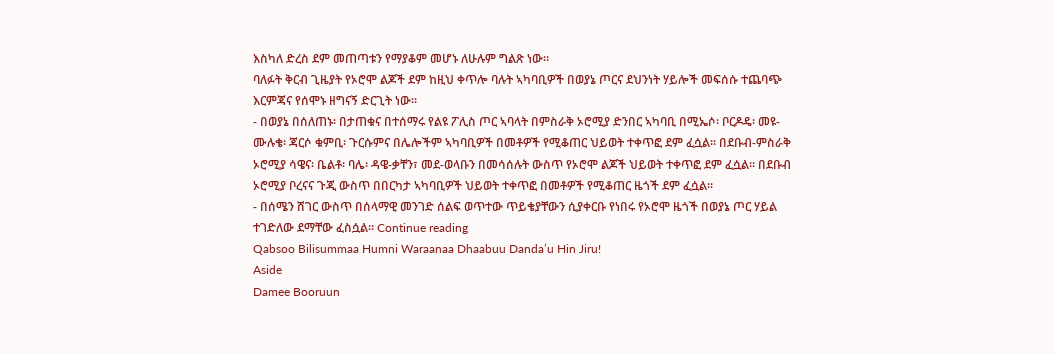እስካለ ድረስ ደም መጠጣቱን የማያቆም መሆኑ ለሁሉም ግልጽ ነው።
ባለፉት ቅርብ ጊዜያት የኦሮሞ ልጆች ደም ከዚህ ቀጥሎ ባሉት ኣካባቢዎች በወያኔ ጦርና ደህንነት ሃይሎች መፍሰሱ ተጨባጭ እርምጃና የሰሞኑ ዘግናኝ ድርጊት ነው።
- በወያኔ በሰለጠኑ፡ በታጠቁና በተሰማሩ የልዩ ፖሊስ ጦር ኣባላት በምስራቅ ኦሮሚያ ድንበር ኣካባቢ በሚኤሶ፡ ቦርዶዴ፡ መዩ-ሙሉቄ፡ ጃርሶ ቁምቢ፡ ጉርሱምና በሌሎችም ኣካባቢዎች በመቶዎች የሚቆጠር ህይወት ተቀጥፎ ደም ፈሷል። በደቡብ-ምስራቅ ኦሮሚያ ሳዌና፡ ቤልቶ፡ ባሌ፡ ዳዌ-ቃቸን፣ መደ-ወላቡን በመሳሰሉት ውስጥ የኦሮሞ ልጆች ህይወት ተቀጥፎ ደም ፈሷል። በደቡብ ኦሮሚያ ቦረናና ጉጂ ውስጥ በበርካታ ኣካባቢዎች ህይወት ተቀጥፎ በመቶዎች የሚቆጠር ዜጎች ደም ፈሷል።
- በሰሜን ሸገር ውስጥ በሰላማዊ መንገድ ሰልፍ ወጥተው ጥይቄያቸውን ሲያቀርቡ የነበሩ የኦሮሞ ዜጎች በወያኔ ጦር ሃይል ተገድለው ደማቸው ፈስሷል። Continue reading
Qabsoo Bilisummaa Humni Waraanaa Dhaabuu Danda’u Hin Jiru!
Aside
Damee Booruun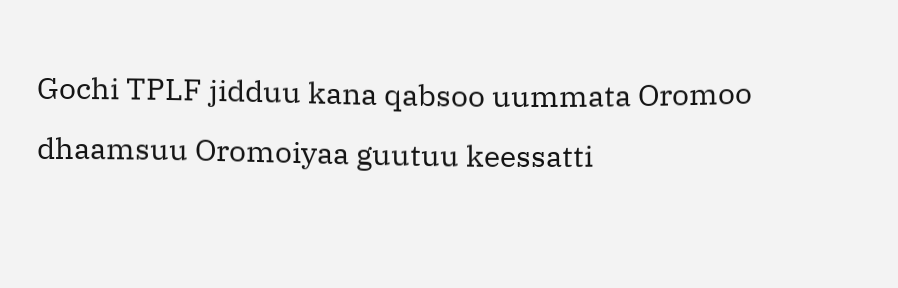Gochi TPLF jidduu kana qabsoo uummata Oromoo dhaamsuu Oromoiyaa guutuu keessatti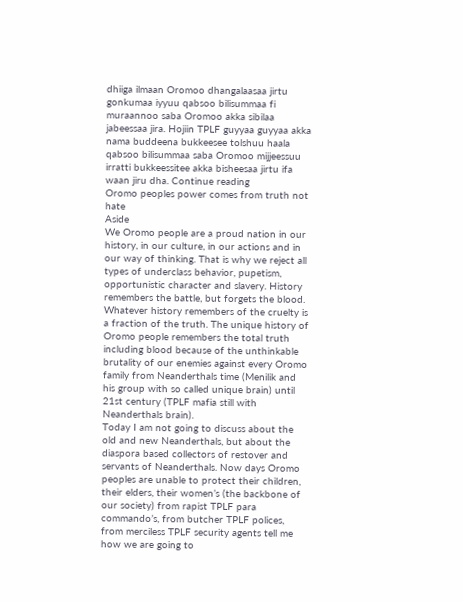dhiiga ilmaan Oromoo dhangalaasaa jirtu gonkumaa iyyuu qabsoo bilisummaa fi muraannoo saba Oromoo akka sibilaa jabeessaa jira. Hojiin TPLF guyyaa guyyaa akka nama buddeena bukkeesee tolshuu haala qabsoo bilisummaa saba Oromoo mijjeessuu irratti bukkeessitee akka bisheesaa jirtu ifa waan jiru dha. Continue reading
Oromo peoples power comes from truth not hate
Aside
We Oromo people are a proud nation in our history, in our culture, in our actions and in our way of thinking. That is why we reject all types of underclass behavior, pupetism, opportunistic character and slavery. History remembers the battle, but forgets the blood. Whatever history remembers of the cruelty is a fraction of the truth. The unique history of Oromo people remembers the total truth including blood because of the unthinkable brutality of our enemies against every Oromo family from Neanderthals time (Menilik and his group with so called unique brain) until 21st century (TPLF mafia still with Neanderthals brain).
Today I am not going to discuss about the old and new Neanderthals, but about the diaspora based collectors of restover and servants of Neanderthals. Now days Oromo peoples are unable to protect their children, their elders, their women’s (the backbone of our society) from rapist TPLF para commando’s, from butcher TPLF polices, from merciless TPLF security agents tell me how we are going to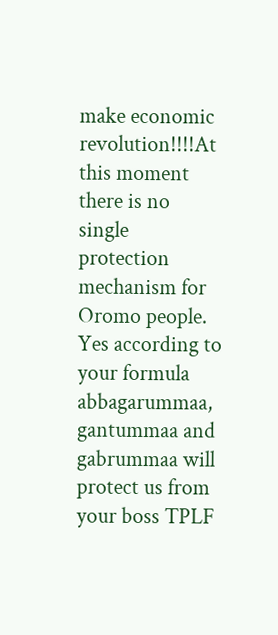make economic revolution!!!!At this moment there is no single protection mechanism for Oromo people. Yes according to your formula abbagarummaa, gantummaa and gabrummaa will protect us from your boss TPLF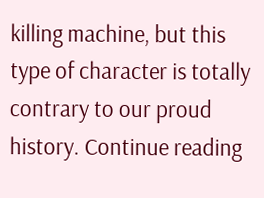killing machine, but this type of character is totally contrary to our proud history. Continue reading